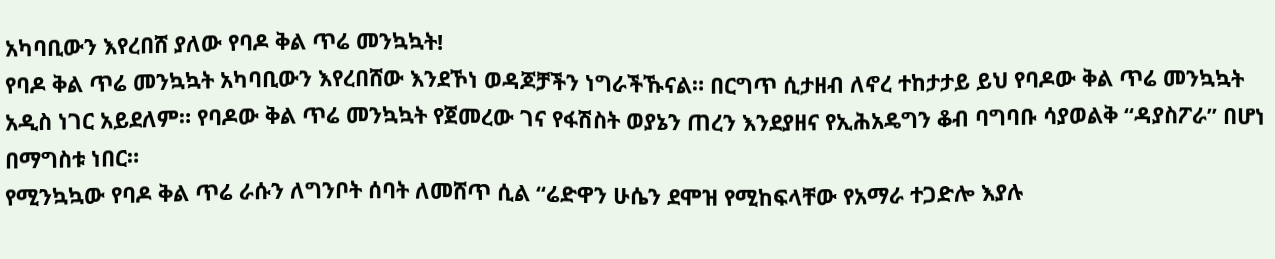አካባቢውን እየረበሸ ያለው የባዶ ቅል ጥሬ መንኳኳት!
የባዶ ቅል ጥሬ መንኳኳት አካባቢውን እየረበሸው እንደኾነ ወዳጆቻችን ነግራችኹናል። በርግጥ ሲታዘብ ለኖረ ተከታታይ ይህ የባዶው ቅል ጥሬ መንኳኳት አዲስ ነገር አይደለም። የባዶው ቅል ጥሬ መንኳኳት የጀመረው ገና የፋሽስት ወያኔን ጠረን እንደያዘና የኢሕአዴግን ቆብ ባግባቡ ሳያወልቅ “ዳያስፖራ” በሆነ በማግስቱ ነበር።
የሚንኳኳው የባዶ ቅል ጥሬ ራሱን ለግንቦት ሰባት ለመሸጥ ሲል “ሬድዋን ሁሴን ደሞዝ የሚከፍላቸው የአማራ ተጋድሎ እያሉ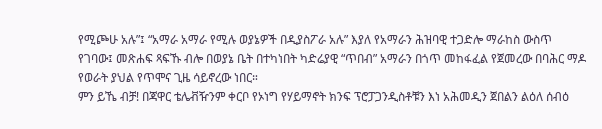የሚጮሁ አሉ”፤ “አማራ አማራ የሚሉ ወያኔዎች በዲያስፖራ አሉ” እያለ የአማራን ሕዝባዊ ተጋድሎ ማራከስ ውስጥ የገባው፤ መጽሐፍ ጻፍኹ ብሎ በወያኔ ቤት በተካነበት ካድሬያዊ “ጥበብ” አማራን በጎጥ መከፋፈል የጀመረው በባሕር ማዶ የወራት ያህል የጥሞና ጊዜ ሳይኖረው ነበር።
ምን ይኼ ብቻ! በጃዋር ቴሌቭዥንም ቀርቦ የኦነግ የሃይማኖት ክንፍ ፕሮፓጋንዲስቶቹን እነ አሕመዲን ጀበልን ልዕለ ሰብዕ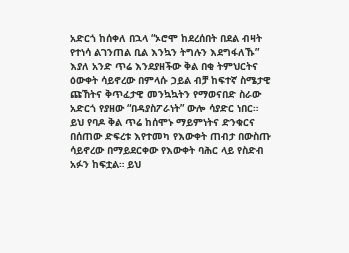አድርጎ ከሰቀለ በኋላ “ኦሮሞ ከደረሰበት በደል ብዛት የተነሳ ልገንጠል ቢል እንኳን ትግሉን እደግፋለኹ” እያለ አንድ ጥሬ እንደያዘችው ቅል በቂ ትምህርትና ዕውቀት ሳይኖረው በምላሱ ኃይል ብቻ ከፍተኛ ስሜታዊ ጩኸትና ቅጥፈታዊ መንኳኳትን የማወናበድ ስራው አድርጎ የያዘው “በዳያስፖራነት” ውሎ ሳያድር ነበር።
ይህ የባዶ ቅል ጥሬ ከሰሞኑ ማይምነትና ድንቁርና በሰጠው ድፍረቱ እየተመካ የእውቀት ጠብታ በውስጡ ሳይኖረው በማይደርቀው የእውቀት ባሕር ላይ የስድብ አፉን ከፍቷል። ይህ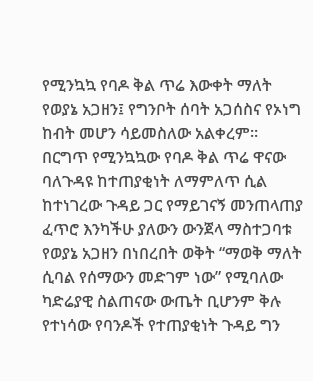የሚንኳኳ የባዶ ቅል ጥሬ እውቀት ማለት የወያኔ አጋዘን፤ የግንቦት ሰባት አጋሰስና የኦነግ ከብት መሆን ሳይመስለው አልቀረም።
በርግጥ የሚንኳኳው የባዶ ቅል ጥሬ ዋናው ባለጉዳዩ ከተጠያቂነት ለማምለጥ ሲል ከተነገረው ጉዳይ ጋር የማይገናኝ መንጠላጠያ ፈጥሮ እንካችሁ ያለውን ውንጀላ ማስተጋባቱ የወያኔ አጋዘን በነበረበት ወቅት “ማወቅ ማለት ሲባል የሰማውን መድገም ነው” የሚባለው ካድሬያዊ ስልጠናው ውጤት ቢሆንም ቅሉ የተነሳው የባንዶች የተጠያቂነት ጉዳይ ግን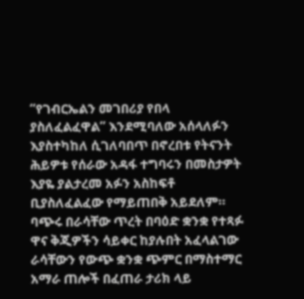“የገብርኤልን መገበሪያ የበላ ያስለፈልፈዋል” እንደሚባለው አሰላለፉን እያስተካከለ ሲገለባበጥ በኖረበቱ የትናንት ሕይዎቱ የሰራው አዳፋ ተግባሩን በመስታዎት እያዬ ያልታረመ አፉን አስከፍቶ ቢያስለፈልፈው የማይጠበቅ አይደለም።
ባጭሩ በራሳቸው ጥረት በባዕድ ቋንቋ የተጻፉ ዋና ቅጂዎችን ሳይቀር ከያሉበት አፈላልገው ራሳቸውን የውጭ ቋንቋ ጭምር በማስተማር አማራ ጠሎች በፈጠራ ታሪክ ላይ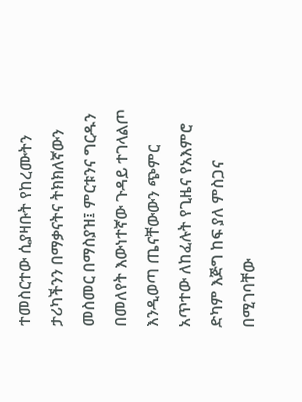ተመስርተው ሲያዛቡት የከረሙትን ታሪካችንን በማቃናትና ትክክለኛውን መስመር በማስያዝ፤ ምርቱንና ግርዱን በመለየት እውነተኛው ጉዳይ ተገላልጦ እንዲወጣ ጤናቸውውን ጭምር አጥተው ለከፈሉት የጊዜና የአእምሮ ድካም እጅግ ከፍ ያለ ምስጋና በሚገባቸው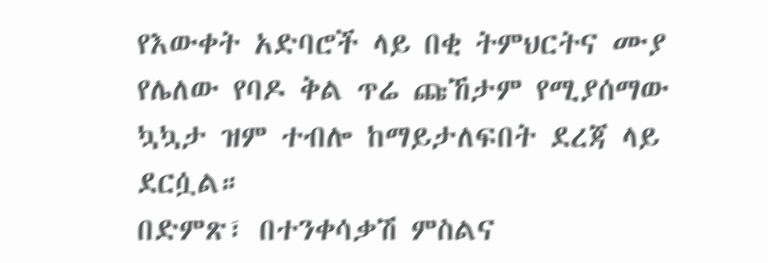የእውቀት አድባሮች ላይ በቂ ትምህርትና ሙያ የሌለው የባዶ ቅል ጥሬ ጩኸታም የሚያሰማው ኳኳታ ዝም ተብሎ ከማይታለፍበት ደረጃ ላይ ደርሷል።
በድምጽ፣ በተንቀሳቃሽ ምስልና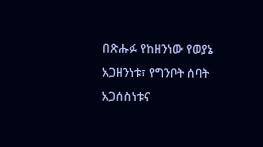በጽሑፉ የከዘንነው የወያኔ አጋዘንነቱ፣ የግንቦት ሰባት አጋሰስነቱና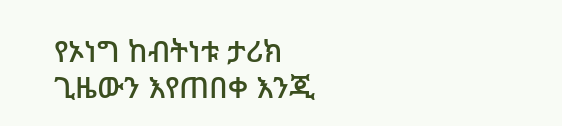የኦነግ ከብትነቱ ታሪክ ጊዜውን እየጠበቀ እንጂ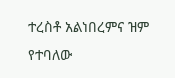ተረስቶ አልነበረምና ዝም የተባለው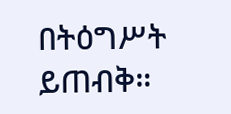በትዕግሥት ይጠብቅ።